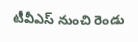టీవీఎస్ నుంచి రెండు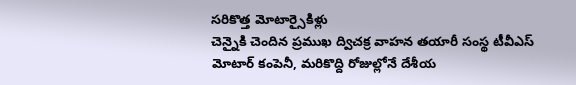సరికొత్త మోటార్సైకిళ్లు
చెన్నైకి చెందిన ప్రముఖ ద్విచక్ర వాహన తయారీ సంస్థ టీవీఎస్ మోటార్ కంపెనీ, మరికొద్ది రోజుల్లోనే దేశీయ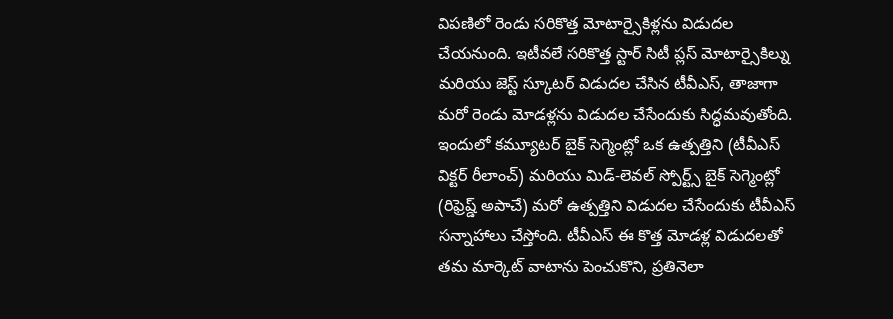విపణిలో రెండు సరికొత్త మోటార్సైకిళ్లను విడుదల చేయనుంది. ఇటీవలే సరికొత్త స్టార్ సిటీ ప్లస్ మోటార్సైకిల్ను మరియు జెస్ట్ స్కూటర్ విడుదల చేసిన టీవీఎస్, తాజాగా మరో రెండు మోడళ్లను విడుదల చేసేందుకు సిద్ధమవుతోంది.
ఇందులో కమ్యూటర్ బైక్ సెగ్మెంట్లో ఒక ఉత్పత్తిని (టీవీఎస్ విక్టర్ రీలాంచ్) మరియు మిడ్-లెవల్ స్పోర్ట్స్ బైక్ సెగ్మెంట్లో (రిఫ్రెష్డ్ అపాచే) మరో ఉత్పత్తిని విడుదల చేసేందుకు టీవీఎస్ సన్నాహాలు చేస్తోంది. టీవీఎస్ ఈ కొత్త మోడళ్ల విడుదలతో తమ మార్కెట్ వాటాను పెంచుకొని, ప్రతినెలా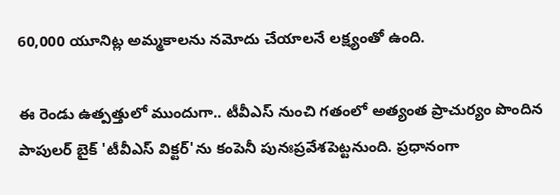60,000 యూనిట్ల అమ్మకాలను నమోదు చేయాలనే లక్ష్యంతో ఉంది.

ఈ రెండు ఉత్పత్తులో ముందుగా.. టీవీఎస్ నుంచి గతంలో అత్యంత ప్రాచుర్యం పొందిన పాపులర్ బైక్ 'టీవీఎస్ విక్టర్'ను కంపెనీ పునఃప్రవేశపెట్టనుంది. ప్రధానంగా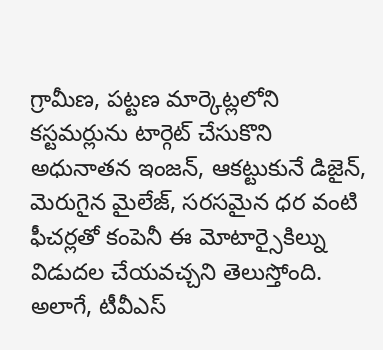గ్రామీణ, పట్టణ మార్కెట్లలోని కస్టమర్లును టార్గెట్ చేసుకొని అధునాతన ఇంజన్, ఆకట్టుకునే డిజైన్, మెరుగైన మైలేజ్, సరసమైన ధర వంటి ఫీచర్లతో కంపెనీ ఈ మోటార్సైకిల్ను విడుదల చేయవచ్చని తెలుస్తోంది.
అలాగే, టీవీఎస్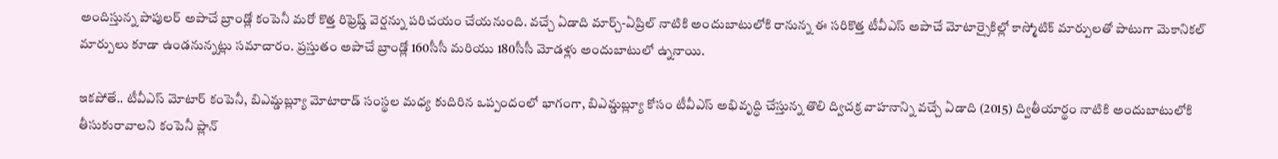అందిస్తున్న పాపులర్ అపాచే బ్రాండ్లో కంపెనీ మరో కొత్త రిఫ్రెష్డ్ వెర్షన్ను పరిచయం చేయనుంది. వచ్చే ఏడాది మార్చ్-ఏప్రిల్ నాటికి అందుబాటులోకి రానున్న ఈ సరికొత్త టీవీఎస్ అపాచే మోటార్సైకిల్లో కాస్మోటిక్ మార్పులతో పాటుగా మెకానికల్ మార్పులు కూడా ఉండనున్నట్లు సమాచారం. ప్రస్తుతం అపాచే బ్రాండ్లో 160సీసీ మరియు 180సీసీ మోడళ్లు అందుబాటులో ఉ్ననాయి.

ఇకపోతే.. టీవీఎస్ మోటార్ కంపెనీ, బిఎమ్డబ్ల్యూ మోటారాడ్ సంస్థల మధ్య కుదిరిన ఒప్పందంలో భాగంగా, బిఎమ్డబ్ల్యూ కోసం టీవీఎస్ అభివృద్ధి చేస్తున్న తొలి ద్విచక్ర వాహనాన్ని వచ్చే ఏడాది (2015) ద్వితీయార్థం నాటికి అందుబాటులోకి తీసుకురావాలని కంపెనీ ప్లాన్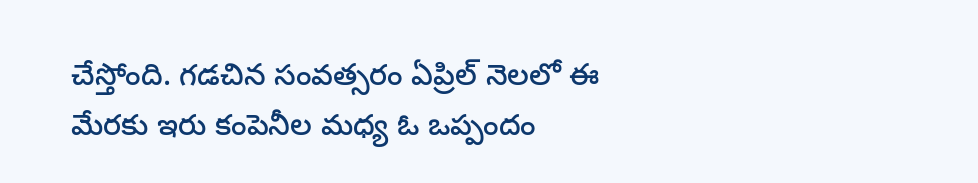చేస్తోంది. గడచిన సంవత్సరం ఏప్రిల్ నెలలో ఈ మేరకు ఇరు కంపెనీల మధ్య ఓ ఒప్పందం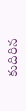కుదిరిన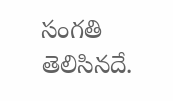సంగతి తెలిసినదే.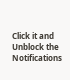Click it and Unblock the Notifications